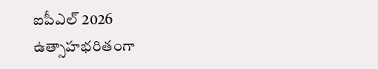ఐపీఎల్ 2026 ఉత్సాహభరితంగా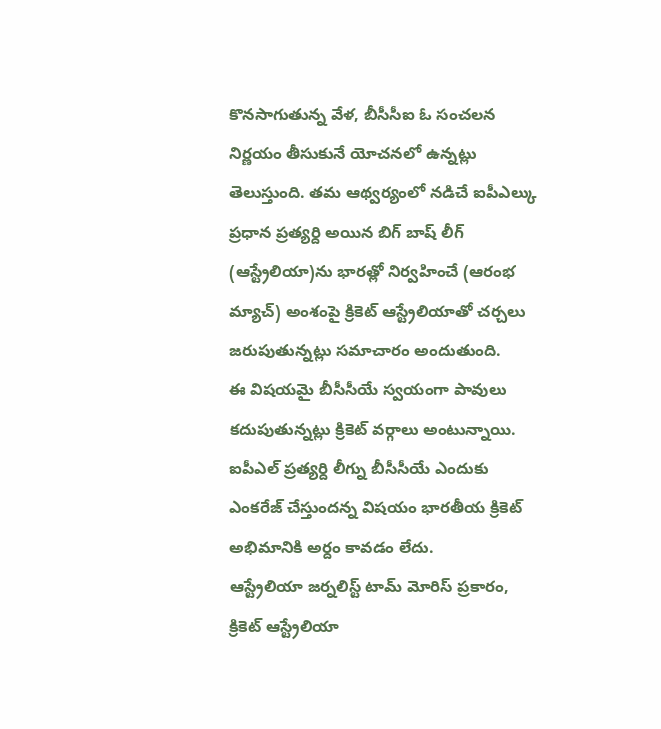కొనసాగుతున్న వేళ, బీసీసీఐ ఓ సంచలన నిర్ణయం తీసుకునే యోచనలో ఉన్నట్లు తెలుస్తుంది. తమ ఆథ్వర్యంలో నడిచే ఐపీఎల్కు ప్రధాన ప్రత్యర్ది అయిన బిగ్ బాష్ లీగ్ (ఆస్ట్రేలియా)ను భారత్లో నిర్వహించే (ఆరంభ మ్యాచ్) అంశంపై క్రికెట్ ఆస్ట్రేలియాతో చర్చలు జరుపుతున్నట్లు సమాచారం అందుతుంది.
ఈ విషయమై బీసీసీయే స్వయంగా పావులు కదుపుతున్నట్లు క్రికెట్ వర్గాలు అంటున్నాయి. ఐపీఎల్ ప్రత్యర్ది లీగ్ను బీసీసీయే ఎందుకు ఎంకరేజ్ చేస్తుందన్న విషయం భారతీయ క్రికెట్ అభిమానికి అర్దం కావడం లేదు.
ఆస్ట్రేలియా జర్నలిస్ట్ టామ్ మోరిస్ ప్రకారం, క్రికెట్ ఆస్ట్రేలియా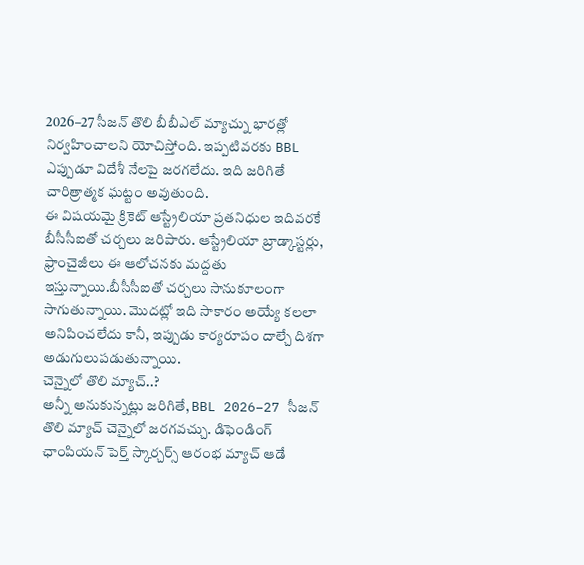2026–27 సీజన్ తొలి బీబీఎల్ మ్యాచ్ను భారత్లో నిర్వహించాలని యోచిస్తోంది. ఇప్పటివరకు BBL ఎప్పుడూ విదేశీ నేలపై జరగలేదు. ఇది జరిగితే చారిత్రాత్మక ఘట్టం అవుతుంది.
ఈ విషయమై క్రికెట్ ఆస్ట్రేలియా ప్రతనిధుల ఇదివరకే బీసీసీఐతో చర్చలు జరిపారు. ఆస్ట్రేలియా బ్రాడ్కాస్టర్లు, ఫ్రాంచైజీలు ఈ ఆలోచనకు మద్దతు ఇస్తున్నాయి.బీసీసీఐతో చర్చలు సానుకూలంగా సాగుతున్నాయి. మొదట్లో ఇది సాకారం అయ్యే కలలా అనిపించలేదు కానీ, ఇప్పుడు కార్యరూపం దాల్చే దిశగా అడుగులుపడుతున్నాయి.
చెన్నైలో తొలి మ్యాచ్..?
అన్నీ అనుకున్నట్లు జరిగితే, BBL 2026–27 సీజన్ తొలి మ్యాచ్ చెన్నైలో జరగవచ్చు. డిఫెండింగ్ ఛాంపియన్ పెర్త్ స్కార్చర్స్ ఆరంభ మ్యాచ్ ఆడే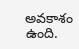అవకాశం ఉంది.